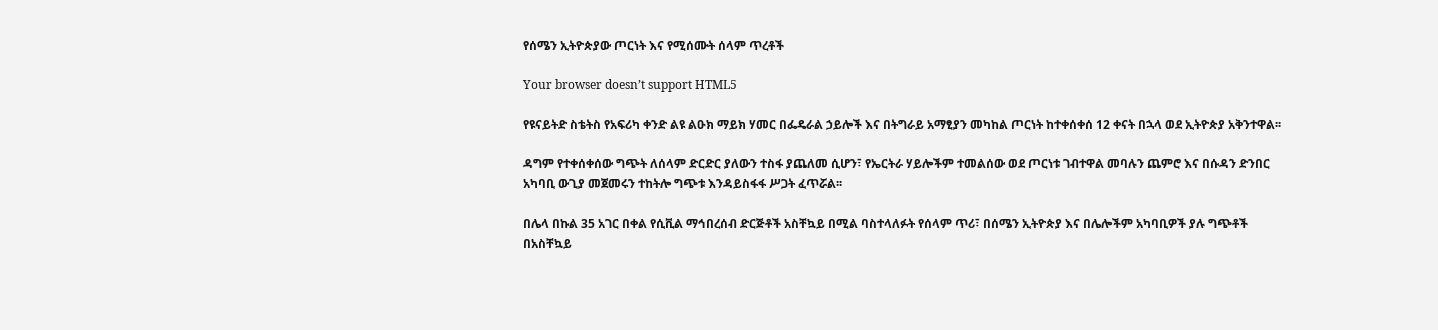የሰሜን ኢትዮጵያው ጦርነት እና የሚሰሙት ሰላም ጥረቶች

Your browser doesn’t support HTML5

የዩናይትድ ስቴትስ የአፍሪካ ቀንድ ልዩ ልዑክ ማይክ ሃመር በፌዴራል ኃይሎች እና በትግራይ አማፂያን መካከል ጦርነት ከተቀሰቀሰ 12 ቀናት በኋላ ወደ ኢትዮጵያ አቅንተዋል፡፡

ዳግም የተቀሰቀሰው ግጭት ለሰላም ድርድር ያለውን ተስፋ ያጨለመ ሲሆን፣ የኤርትራ ሃይሎችም ተመልሰው ወደ ጦርነቱ ገብተዋል መባሉን ጨምሮ እና በሱዳን ድንበር አካባቢ ውጊያ መጀመሩን ተከትሎ ግጭቱ እንዳይስፋፋ ሥጋት ፈጥሯል፡፡

በሌላ በኩል 35 አገር በቀል የሲቪል ማኅበረሰብ ድርጅቶች አስቸኳይ በሚል ባስተላለፉት የሰላም ጥሪ፣ በሰሜን ኢትዮጵያ እና በሌሎችም አካባቢዎች ያሉ ግጭቶች በአስቸኳይ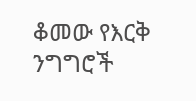ቆመው የእርቅ ንግግሮች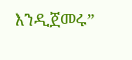እንዲጀመሩ”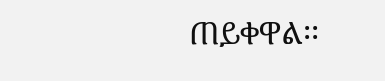ጠይቀዋል፡፡